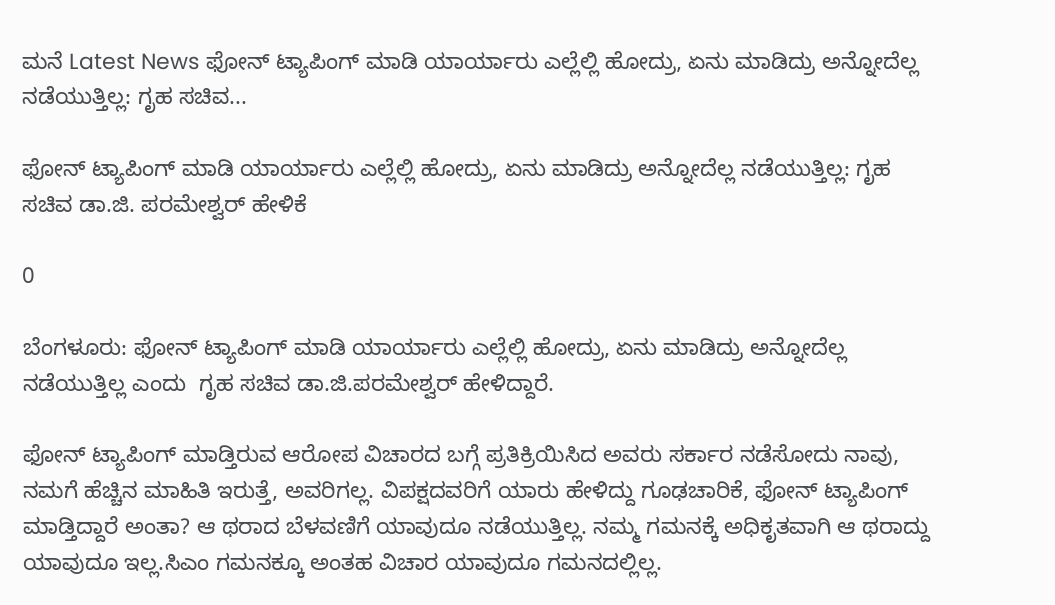ಮನೆ Latest News ಫೋನ್ ಟ್ಯಾಪಿಂಗ್ ಮಾಡಿ ಯಾರ್ಯಾರು ಎಲ್ಲೆಲ್ಲಿ ಹೋದ್ರು, ಏನು ಮಾಡಿದ್ರು ಅನ್ನೋದೆಲ್ಲ ನಡೆಯುತ್ತಿಲ್ಲ: ಗೃಹ ಸಚಿವ...

ಫೋನ್ ಟ್ಯಾಪಿಂಗ್ ಮಾಡಿ ಯಾರ್ಯಾರು ಎಲ್ಲೆಲ್ಲಿ ಹೋದ್ರು, ಏನು ಮಾಡಿದ್ರು ಅನ್ನೋದೆಲ್ಲ ನಡೆಯುತ್ತಿಲ್ಲ: ಗೃಹ ಸಚಿವ ಡಾ.ಜಿ. ಪರಮೇಶ್ವರ್ ಹೇಳಿಕೆ

0

ಬೆಂಗಳೂರು: ಫೋನ್ ಟ್ಯಾಪಿಂಗ್ ಮಾಡಿ ಯಾರ್ಯಾರು ಎಲ್ಲೆಲ್ಲಿ ಹೋದ್ರು, ಏನು ಮಾಡಿದ್ರು ಅನ್ನೋದೆಲ್ಲ ನಡೆಯುತ್ತಿಲ್ಲ ಎಂದು  ಗೃಹ ಸಚಿವ ಡಾ.ಜಿ.ಪರಮೇಶ್ವರ್ ಹೇಳಿದ್ದಾರೆ.

ಫೋನ್ ಟ್ಯಾಪಿಂಗ್ ಮಾಡ್ತಿರುವ ಆರೋಪ ವಿಚಾರದ ಬಗ್ಗೆ ಪ್ರತಿಕ್ರಿಯಿಸಿದ ಅವರು ಸರ್ಕಾರ ನಡೆಸೋದು ನಾವು, ನಮಗೆ ಹೆಚ್ಚಿನ ಮಾಹಿತಿ ಇರುತ್ತೆ, ಅವರಿಗಲ್ಲ. ವಿಪಕ್ಷದವರಿಗೆ ಯಾರು ಹೇಳಿದ್ದು ಗೂಢಚಾರಿಕೆ, ಫೋನ್ ಟ್ಯಾಪಿಂಗ್‌ ಮಾಡ್ತಿದ್ದಾರೆ ಅಂತಾ? ಆ ಥರಾದ ಬೆಳವಣಿಗೆ ಯಾವುದೂ ನಡೆಯುತ್ತಿಲ್ಲ. ನಮ್ಮ ಗಮನಕ್ಕೆ ಅಧಿಕೃತವಾಗಿ ಆ ಥರಾದ್ದು ಯಾವುದೂ ಇಲ್ಲ.ಸಿಎಂ ಗಮನಕ್ಕೂ ಅಂತಹ ವಿಚಾರ ಯಾವುದೂ ಗಮನದಲ್ಲಿಲ್ಲ.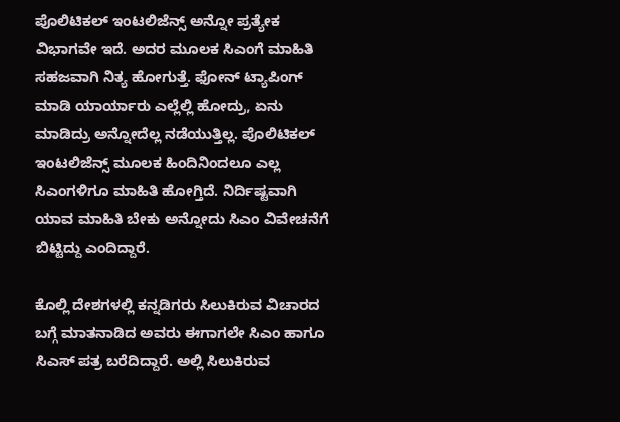ಪೊಲಿಟಿಕಲ್ ಇಂಟಲಿಜೆನ್ಸ್ ಅನ್ನೋ ಪ್ರತ್ಯೇಕ ವಿಭಾಗವೇ ಇದೆ. ಅದರ ಮೂಲಕ ಸಿಎಂಗೆ ಮಾಹಿತಿ ಸಹಜವಾಗಿ ನಿತ್ಯ ಹೋಗುತ್ತೆ. ಫೋನ್ ಟ್ಯಾಪಿಂಗ್ ಮಾಡಿ ಯಾರ್ಯಾರು ಎಲ್ಲೆಲ್ಲಿ ಹೋದ್ರು, ಏನು ಮಾಡಿದ್ರು ಅನ್ನೋದೆಲ್ಲ ನಡೆಯುತ್ತಿಲ್ಲ. ಪೊಲಿಟಿಕಲ್ ಇಂಟಲಿಜೆನ್ಸ್ ಮೂಲಕ ಹಿಂದಿನಿಂದಲೂ ಎಲ್ಲ ಸಿಎಂಗಳಿಗೂ ಮಾಹಿತಿ ಹೋಗ್ತಿದೆ. ನಿರ್ದಿಷ್ಟವಾಗಿ ಯಾವ ಮಾಹಿತಿ ಬೇಕು ಅನ್ನೋದು ಸಿಎಂ ವಿವೇಚನೆಗೆ ಬಿಟ್ಟಿದ್ದು ಎಂದಿದ್ದಾರೆ.

ಕೊಲ್ಲಿ ದೇಶಗಳಲ್ಲಿ ಕನ್ನಡಿಗರು ಸಿಲುಕಿರುವ ವಿಚಾರದ ಬಗ್ಗೆ ಮಾತನಾಡಿದ ಅವರು ಈಗಾಗಲೇ ಸಿಎಂ ಹಾಗೂ ಸಿಎಸ್ ಪತ್ರ ಬರೆದಿದ್ದಾರೆ. ಅಲ್ಲಿ ಸಿಲುಕಿರುವ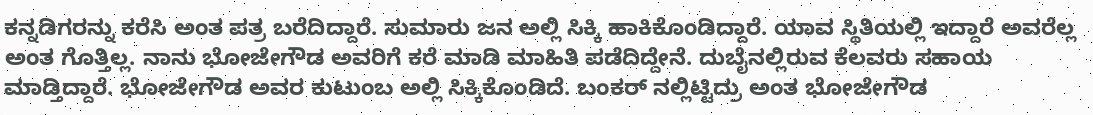ಕನ್ನಡಿಗರನ್ನು ಕರೆಸಿ ಅಂತ ಪತ್ರ ಬರೆದಿದ್ದಾರೆ. ಸುಮಾರು ಜನ ಅಲ್ಲಿ ಸಿಕ್ಕಿ ಹಾಕಿಕೊಂಡಿದ್ದಾರೆ. ಯಾವ ಸ್ಥಿತಿಯಲ್ಲಿ ಇದ್ದಾರೆ ಅವರೆಲ್ಲ ಅಂತ ಗೊತ್ತಿಲ್ಲ. ನಾನು ಭೋಜೇಗೌಡ ಅವರಿಗೆ ಕರೆ ಮಾಡಿ ಮಾಹಿತಿ ಪಡೆದಿದ್ದೇನೆ. ದುಬೈನಲ್ಲಿರುವ ಕೆಲವರು ಸಹಾಯ ಮಾಡ್ತಿದ್ದಾರೆ. ಭೋಜೇಗೌಡ ಅವರ ಕುಟುಂಬ ಅಲ್ಲಿ ಸಿಕ್ಕಿಕೊಂಡಿದೆ. ಬಂಕರ್ ನಲ್ಲಿಟ್ಟಿದ್ರು ಅಂತ ಭೋಜೇಗೌಡ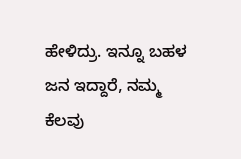ಹೇಳಿದ್ರು. ಇನ್ನೂ ಬಹಳ ಜನ ಇದ್ದಾರೆ, ನಮ್ಮ ಕೆಲವು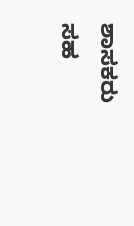ಶಾಸಕರು ಸಹ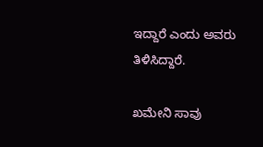ಇದ್ದಾರೆ ಎಂದು ಅವರು ತಿಳಿಸಿದ್ದಾರೆ.

ಖಮೇನಿ ಸಾವು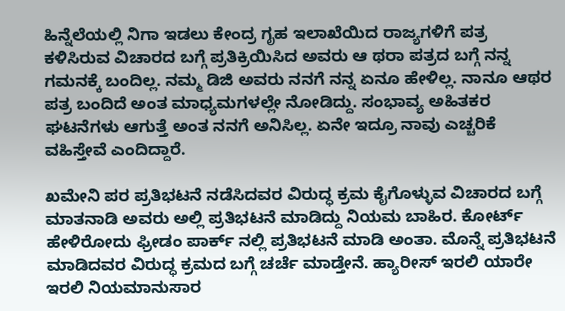ಹಿನ್ನೆಲೆಯಲ್ಲಿ ನಿಗಾ ಇಡಲು ಕೇಂದ್ರ ಗೃಹ ಇಲಾಖೆಯಿದ ರಾಜ್ಯಗಳಿಗೆ ಪತ್ರ ಕಳಿಸಿರುವ ವಿಚಾರದ ಬಗ್ಗೆ ಪ್ರತಿಕ್ರಿಯಿಸಿದ ಅವರು ಆ ಥರಾ ಪತ್ರದ ಬಗ್ಗೆ ನನ್ನ ಗಮನಕ್ಕೆ ಬಂದಿಲ್ಲ. ನಮ್ಮ ಡಿಜಿ ಅವರು ನನಗೆ ನನ್ನ ಏನೂ ಹೇಳಿಲ್ಲ. ನಾನೂ ಆಥರ ಪತ್ರ ಬಂದಿದೆ ಅಂತ ಮಾಧ್ಯಮಗಳಲ್ಲೇ ನೋಡಿದ್ದು. ಸಂಭಾವ್ಯ ಅಹಿತಕರ ಘಟನೆಗಳು ಆಗುತ್ತೆ ಅಂತ ನನಗೆ ಅನಿಸಿಲ್ಲ. ಏನೇ ಇದ್ರೂ ನಾವು ಎಚ್ಚರಿಕೆ ವಹಿಸ್ತೇವೆ ಎಂದಿದ್ದಾರೆ.

ಖಮೇನಿ ಪರ ಪ್ರತಿಭಟನೆ ನಡೆಸಿದವರ ವಿರುದ್ಧ ಕ್ರಮ ಕೈಗೊಳ್ಳುವ ವಿಚಾರದ ಬಗ್ಗೆ ಮಾತನಾಡಿ ಅವರು ಅಲ್ಲಿ ಪ್ರತಿಭಟನೆ ಮಾಡಿದ್ದು ನಿಯಮ ಬಾಹಿರ. ಕೋರ್ಟ್ ಹೇಳಿರೋದು ಫ್ರೀಡಂ ಪಾರ್ಕ್ ನಲ್ಲಿ ಪ್ರತಿಭಟನೆ ಮಾಡಿ ಅಂತಾ. ಮೊನ್ನೆ ಪ್ರತಿಭಟನೆ ಮಾಡಿದವರ ವಿರುದ್ಧ ಕ್ರಮದ ಬಗ್ಗೆ ಚರ್ಚೆ ಮಾಡ್ತೇನೆ. ಹ್ಯಾರೀಸ್ ಇರಲಿ ಯಾರೇ ಇರಲಿ ನಿಯಮಾನುಸಾರ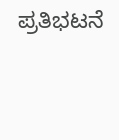ಪ್ರತಿಭಟನೆ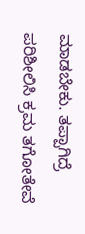ಮಾಡಬೇಕು. ತಪ್ಪಾಗಿದ್ರೆ ಪರಿಶೀಲಿಸಿ ಕ್ರಮ ತಗೋತೇವೆ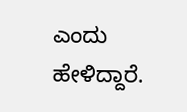ಎಂದು ಹೇಳಿದ್ದಾರೆ.